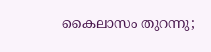കൈലാസം തുറന്നു;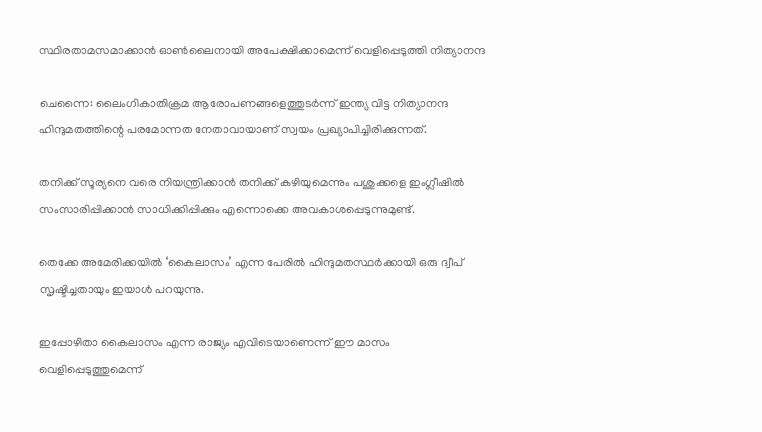സ്ഥിരതാമസമാക്കാൻ ഓൺലൈനായി അപേക്ഷിക്കാമെന്ന് വെളിപ്പെടുത്തി നിത്യാനന്ദ

ചെന്നൈ: ലൈംഗികാതിക്രമ ആരോപണങ്ങളെത്തുടർന്ന് ഇന്ത്യ വിട്ട നിത്യാനന്ദ ഹിന്ദുമതത്തിന്റെ പരമോന്നത നേതാവായാണ് സ്വയം പ്രഖ്യാപിച്ചിരിക്കുന്നത്.

തനിക്ക് സൂര്യനെ വരെ നിയന്ത്രിക്കാൻ തനിക്ക് കഴിയുമെന്നും പശുക്കളെ ഇംഗ്ലീഷില്‍ സംസാരിപ്പിക്കാൻ സാധിക്കിപ്പിക്കും എന്നൊക്കെ അവകാശപ്പെടുന്നുമുണ്ട്.

തെക്കേ അമേരിക്കയില്‍ ‘കൈലാസം’ എന്ന പേരില്‍ ഹിന്ദുമതസ്ഥർക്കായി ഒരു ദ്വീപ് സൃഷ്ടിച്ചതായും ഇയാള്‍ പറയുന്നു.

ഇപ്പോഴിതാ കൈലാസം എന്ന രാജ്യം എവിടെയാണെന്ന് ഈ മാസം വെളിപ്പെടുത്തുമെന്ന്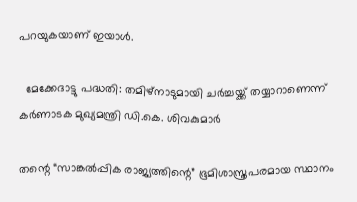പറയുകയാണ് ഇയാള്‍.

  മേക്കേദാട്ടു പദ്ധതി: തമിഴ്‌നാടുമായി ചർച്ചയ്ക്ക് തയ്യാറാണെന്ന് കർണാടക മുഖ്യമന്ത്രി ഡി.കെ. ശിവകുമാർ

തന്റെ “സാങ്കല്‍പ്പിക രാജ്യത്തിന്റെ” ഭൂമിശാസ്ത്രപരമായ സ്ഥാനം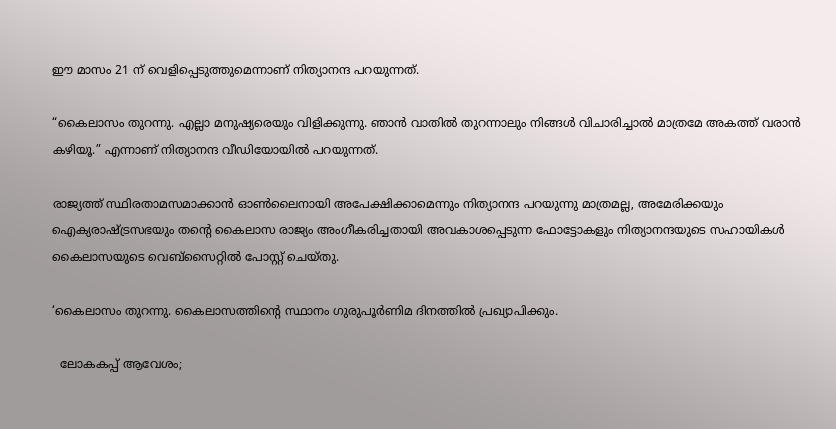ഈ മാസം 21 ന് വെളിപ്പെടുത്തുമെന്നാണ് നിത്യാനന്ദ പറയുന്നത്.

“കൈലാസം തുറന്നു. എല്ലാ മനുഷ്യരെയും വിളിക്കുന്നു. ഞാൻ വാതില്‍ തുറന്നാലും നിങ്ങള്‍ വിചാരിച്ചാല്‍ മാത്രമേ അകത്ത് വരാൻ കഴിയൂ.” എന്നാണ് നിത്യാനന്ദ വീഡിയോയില്‍ പറയുന്നത്.

രാജ്യത്ത് സ്ഥിരതാമസമാക്കാൻ ഓണ്‍ലൈനായി അപേക്ഷിക്കാമെന്നും നിത്യാനന്ദ പറയുന്നു മാത്രമല്ല, അമേരിക്കയും ഐക്യരാഷ്‌ട്രസഭയും തന്റെ കൈലാസ രാജ്യം അംഗീകരിച്ചതായി അവകാശപ്പെടുന്ന ഫോട്ടോകളും നിത്യാനന്ദയുടെ സഹായികള്‍ കൈലാസയുടെ വെബ്സൈറ്റില്‍ പോസ്റ്റ് ചെയ്തു.

‘കൈലാസം തുറന്നു. കൈലാസത്തിന്റെ സ്ഥാനം ഗുരുപൂർണിമ ദിനത്തില്‍ പ്രഖ്യാപിക്കും.

  ലോകകപ്പ് ആവേശം;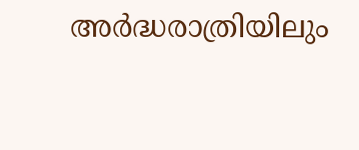അർദ്ധരാത്രിയിലും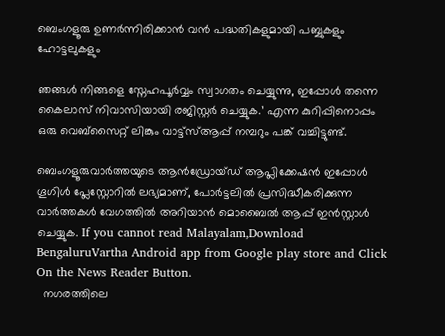ബെംഗളൂരു ഉണർന്നിരിക്കാൻ വൻ പദ്ധതികളുമായി പബ്ബുകളും ഹോട്ടലുകളും

ഞങ്ങള്‍ നിങ്ങളെ സ്നേഹപൂർവ്വം സ്വാഗതം ചെയ്യുന്നു, ഇപ്പോള്‍ തന്നെ കൈലാസ് നിവാസിയായി രജിസ്റ്റർ ചെയ്യുക.’ എന്ന കുറിപ്പിനൊപ്പം ഒരു വെബ്‌സൈറ്റ് ലിങ്കും വാട്ട്‌സ്‌ആപ്പ് നമ്പറും പങ്ക് വച്ചിട്ടുണ്ട്.

ബെംഗളൂരുവാർത്തയുടെ ആൻഡ്രോയ്ഡ് ആപ്ലിക്കേഷൻ ഇപ്പോൾ ഗൂഗിൾ പ്ലേസ്റ്റോറിൽ ലഭ്യമാണ്, പോർട്ടലിൽ പ്രസിദ്ധീകരിക്കുന്ന വാർത്തകൾ വേഗത്തിൽ അറിയാൻ മൊബൈൽ ആപ്പ് ഇൻസ്റ്റാൾ ചെയ്യുക. If you cannot read Malayalam,Download BengaluruVartha Android app from Google play store and Click On the News Reader Button.
  നഗരത്തിലെ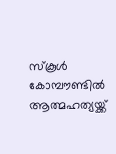സ്കൂൾ കോമ്പൗണ്ടിൽ ആത്മഹത്യയ്ക്ക്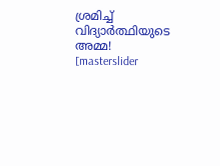ശ്രമിച്ച് വിദ്യാർത്ഥിയുടെ അമ്മ!
[masterslider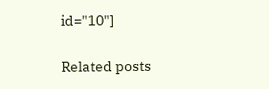id="10"]

Related posts